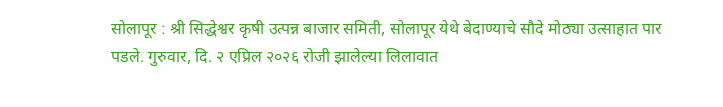सोलापूर : श्री सिद्धेश्वर कृषी उत्पन्न बाजार समिती, सोलापूर येथे बेदाण्याचे सौदे मोठ्या उत्साहात पार पडले. गुरुवार, दि. २ एप्रिल २०२६ रोजी झालेल्या लिलावात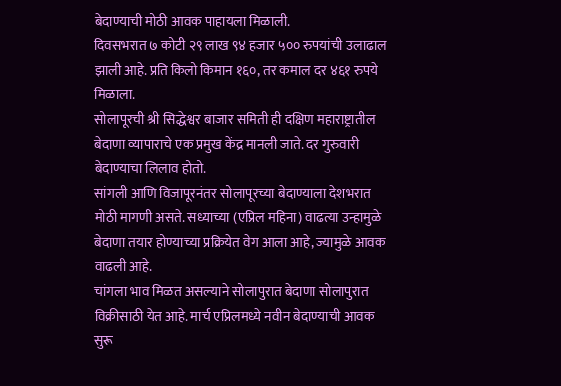बेदाण्याची मोठी आवक पाहायला मिळाली.
दिवसभरात ७ कोटी २९ लाख ९४ हजार ५०० रुपयांची उलाढाल झाली आहे. प्रति किलो किमान १६०, तर कमाल दर ४६१ रुपये मिळाला.
सोलापूरची श्री सिद्धेश्वर बाजार समिती ही दक्षिण महाराष्ट्रातील बेदाणा व्यापाराचे एक प्रमुख केंद्र मानली जाते. दर गुरुवारी बेदाण्याचा लिलाव होतो.
सांगली आणि विजापूरनंतर सोलापूरच्या बेदाण्याला देशभरात मोठी मागणी असते. सध्याच्या (एप्रिल महिना) वाढत्या उन्हामुळे बेदाणा तयार होण्याच्या प्रक्रियेत वेग आला आहे, ज्यामुळे आवक वाढली आहे.
चांगला भाव मिळत असल्याने सोलापुरात बेदाणा सोलापुरात विक्रीसाठी येत आहे. मार्च एप्रिलमध्ये नवीन बेदाण्याची आवक सुरू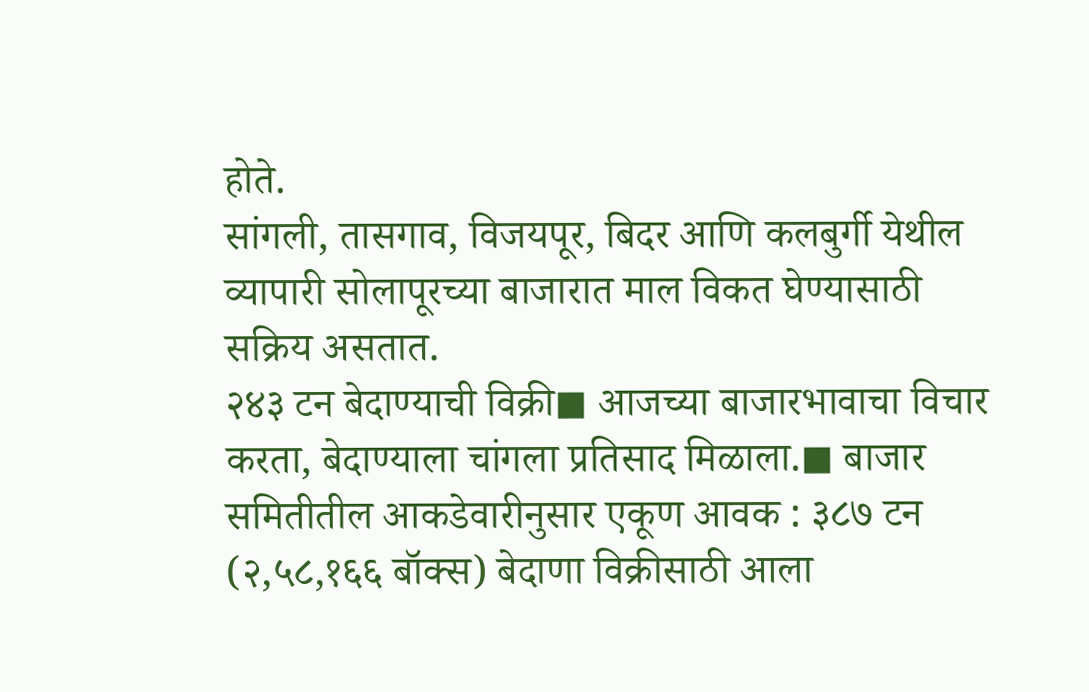होते.
सांगली, तासगाव, विजयपूर, बिदर आणि कलबुर्गी येथील व्यापारी सोलापूरच्या बाजारात माल विकत घेण्यासाठी सक्रिय असतात.
२४३ टन बेदाण्याची विक्री◼ आजच्या बाजारभावाचा विचार करता, बेदाण्याला चांगला प्रतिसाद मिळाला.◼ बाजार समितीतील आकडेवारीनुसार एकूण आवक : ३८७ टन (२,५८,१६६ बॉक्स) बेदाणा विक्रीसाठी आला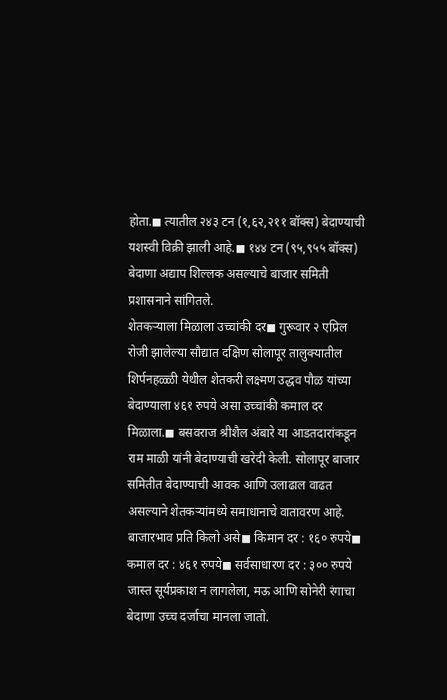होता.◼ त्यातील २४३ टन (१,६२,२११ बॉक्स) बेदाण्याची यशस्वी विक्री झाली आहे.◼ १४४ टन (९५,९५५ बॉक्स) बेदाणा अद्याप शिल्लक असल्याचे बाजार समिती प्रशासनाने सांगितले.
शेतकऱ्याला मिळाला उच्चांकी दर◼ गुरूवार २ एप्रिल रोजी झालेल्या सौद्यात दक्षिण सोलापूर तालुक्यातील शिर्पनहळ्ळी येथील शेतकरी लक्ष्मण उद्धव पौळ यांच्या बेदाण्याला ४६१ रुपये असा उच्चांकी कमाल दर मिळाला.◼ बसवराज श्रीशैल अंबारे या आडतदारांकडून राम माळी यांनी बेदाण्याची खरेदी केली. सोलापूर बाजार समितीत बेदाण्याची आवक आणि उलाढाल वाढत असल्याने शेतकऱ्यांमध्ये समाधानाचे वातावरण आहे.
बाजारभाव प्रति किलो असे◼ किमान दर : १६० रुपये◼ कमाल दर : ४६१ रुपये◼ सर्वसाधारण दर : ३०० रुपये
जास्त सूर्यप्रकाश न लागलेला, मऊ आणि सोनेरी रंगाचा बेदाणा उच्च दर्जाचा मानला जातो.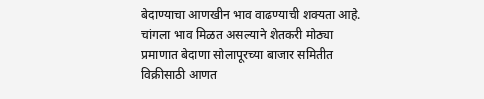बेदाण्याचा आणखीन भाव वाढण्याची शक्यता आहे. चांगला भाव मिळत असल्याने शेतकरी मोठ्या प्रमाणात बेदाणा सोलापूरच्या बाजार समितीत विक्रीसाठी आणत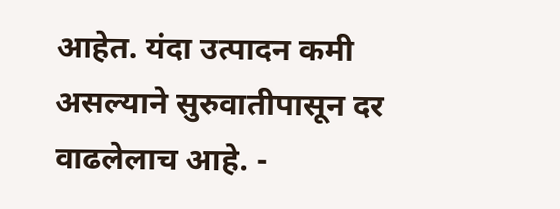आहेत. यंदा उत्पादन कमी असल्याने सुरुवातीपासून दर वाढलेलाच आहे. -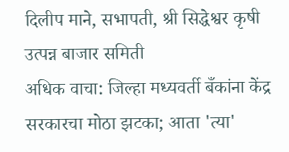दिलीप माने, सभापती, श्री सिद्धेश्वर कृषी उत्पन्न बाजार समिती
अधिक वाचा: जिल्हा मध्यवर्ती बँकांना केंद्र सरकारचा मोठा झटका; आता 'त्या'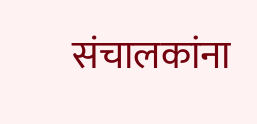संचालकांना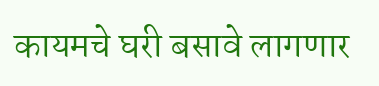कायमचे घरी बसावे लागणार